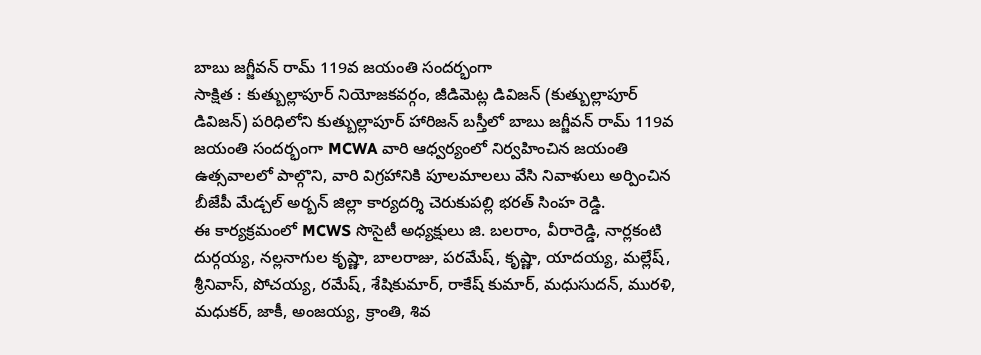బాబు జగ్జీవన్ రామ్ 119వ జయంతి సందర్భంగా
సాక్షిత : కుత్బుల్లాపూర్ నియోజకవర్గం, జీడిమెట్ల డివిజన్ (కుత్బుల్లాపూర్ డివిజన్) పరిధిలోని కుత్బుల్లాపూర్ హారిజన్ బస్తీలో బాబు జగ్జీవన్ రామ్ 119వ జయంతి సందర్భంగా MCWA వారి ఆధ్వర్యంలో నిర్వహించిన జయంతి ఉత్సవాలలో పాల్గొని, వారి విగ్రహానికి పూలమాలలు వేసి నివాళులు అర్పించిన బీజేపీ మేడ్చల్ అర్బన్ జిల్లా కార్యదర్శి చెరుకుపల్లి భరత్ సింహ రెడ్డి.
ఈ కార్యక్రమంలో MCWS సొసైటీ అధ్యక్షులు జి. బలరాం, వీరారెడ్డి, నార్లకంటి దుర్గయ్య, నల్లనాగుల కృష్ణా, బాలరాజు, పరమేష్, కృష్ణా, యాదయ్య, మల్లేష్, శ్రీనివాస్, పోచయ్య, రమేష్, శేషికుమార్, రాకేష్ కుమార్, మధుసుదన్, మురళి, మధుకర్, జాకీ, అంజయ్య, క్రాంతి, శివ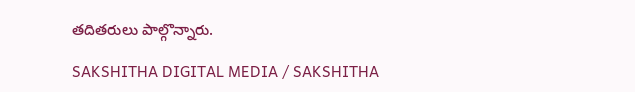తదితరులు పాల్గొన్నారు.

SAKSHITHA DIGITAL MEDIA / SAKSHITHA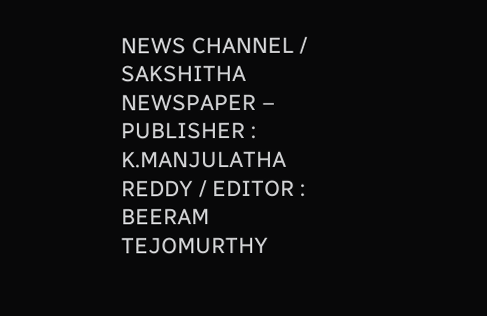NEWS CHANNEL / SAKSHITHA NEWSPAPER – PUBLISHER : K.MANJULATHA REDDY / EDITOR : BEERAM TEJOMURTHY